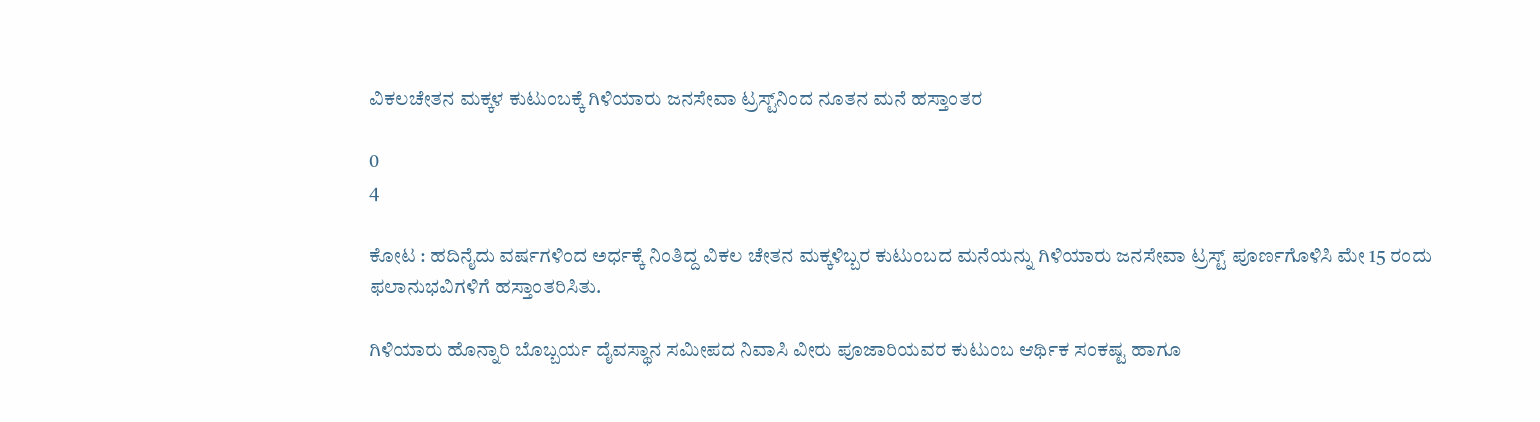ವಿಕಲಚೇತನ ಮಕ್ಕಳ ಕುಟುಂಬಕ್ಕೆ ಗಿಳಿಯಾರು ಜನಸೇವಾ ಟ್ರಸ್ಟ್‌ನಿಂದ ನೂತನ ಮನೆ ಹಸ್ತಾಂತರ

0
4

ಕೋಟ : ಹದಿನೈದು ವರ್ಷಗಳಿಂದ ಅರ್ಧಕ್ಕೆ ನಿಂತಿದ್ದ ವಿಕಲ ಚೇತನ ಮಕ್ಕಳಿಬ್ಬರ ಕುಟುಂಬದ ಮನೆಯನ್ನು ಗಿಳಿಯಾರು ಜನಸೇವಾ ಟ್ರಸ್ಟ್ ಪೂರ್ಣಗೊಳಿಸಿ ಮೇ 15 ರಂದು ಫಲಾನುಭವಿಗಳಿಗೆ ಹಸ್ತಾಂತರಿಸಿತು.

ಗಿಳಿಯಾರು ಹೊನ್ನಾರಿ ಬೊಬ್ಬರ್ಯ ದೈವಸ್ಥಾನ ಸಮೀಪದ ನಿವಾಸಿ ವೀರು ಪೂಜಾರಿಯವರ ಕುಟುಂಬ ಆರ್ಥಿಕ ಸಂಕಷ್ಟ ಹಾಗೂ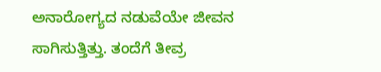ಅನಾರೋಗ್ಯದ ನಡುವೆಯೇ ಜೀವನ ಸಾಗಿಸುತ್ತಿತ್ತು. ತಂದೆಗೆ ತೀವ್ರ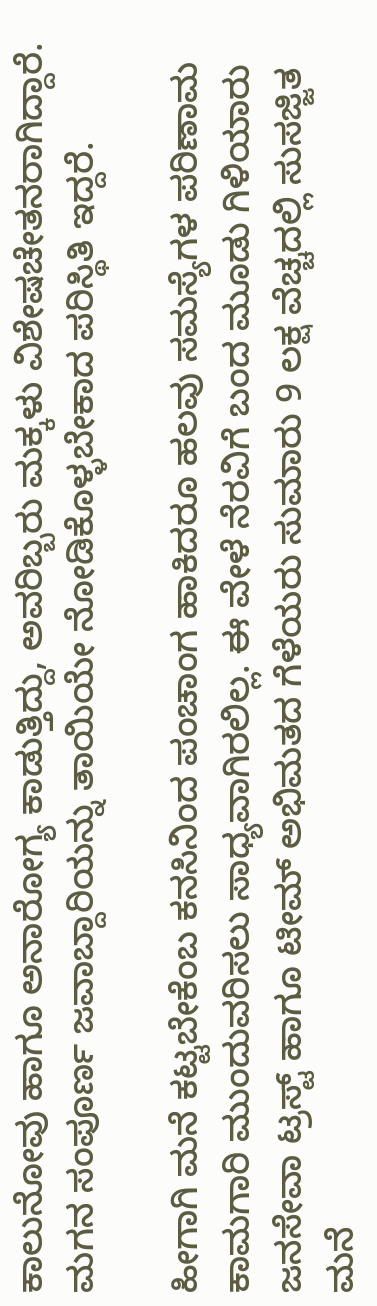ಕಾಲುನೋವು ಹಾಗೂ ಅನಾರೋಗ್ಯ ಕಾಡುತ್ತಿದ್ದು, ಅವರಿಬ್ಬರು ಮಕ್ಕಳು ವಿಶೇಷಚೇತನರಾಗಿದ್ದಾರೆ. ಮಗನ ಸಂಪೂರ್ಣ ಜವಾಬ್ದಾರಿಯನ್ನು ತಾಯಿಯೇ ನೋಡಿಕೊಳ್ಳಬೇಕಾದ ಪರಿಸ್ಥಿತಿ ಇದ್ದರೆ.

ಹೀಗಾಗಿ ಮನೆ ಕಟ್ಟಬೇಕೆಂಬ ಕನಸಿನಿಂದ ಪಂಚಾಂಗ ಹಾಕಿದರೂ ಹಲವು ಸಮಸ್ಯೆಗಳ ಪರಿಣಾಮ ಕಾಮಗಾರಿ ಮುಂದುವರಿಸಲು ಸಾಧ್ಯವಾಗಿರಲಿಲ್ಲ. ಈ ವೇಳೆ ನೆರವಿಗೆ ಬಂದ ಮೂಡು ಗಿಳಿಯಾರು ಜನಸೇವಾ ಟ್ರಸ್ಟ್ ಹಾಗೂ ಟೀಮ್ ಅಭಿಮತದ ಗೆಳೆಯರು ಸುಮಾರು 9 ಲಕ್ಷ ವೆಚ್ಚದಲ್ಲಿ ಸುಸಜ್ಜಿತ ಮನೆ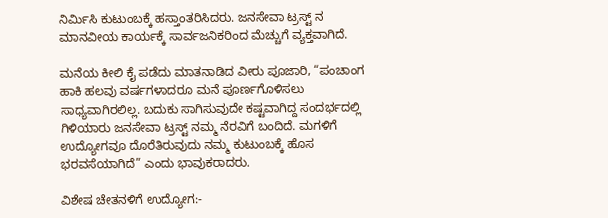ನಿರ್ಮಿಸಿ ಕುಟುಂಬಕ್ಕೆ ಹಸ್ತಾಂತರಿಸಿದರು. ಜನಸೇವಾ ಟ್ರಸ್ಟ್ ನ ಮಾನವೀಯ ಕಾರ್ಯಕ್ಕೆ ಸಾರ್ವಜನಿಕರಿಂದ ಮೆಚ್ಚುಗೆ ವ್ಯಕ್ತವಾಗಿದೆ.

ಮನೆಯ ಕೀಲಿ ಕೈ ಪಡೆದು ಮಾತನಾಡಿದ ವೀರು ಪೂಜಾರಿ, “ಪಂಚಾಂಗ ಹಾಕಿ ಹಲವು ವರ್ಷಗಳಾದರೂ ಮನೆ ಪೂರ್ಣಗೊಳಿಸಲು ಸಾಧ್ಯವಾಗಿರಲಿಲ್ಲ. ಬದುಕು ಸಾಗಿಸುವುದೇ ಕಷ್ಟವಾಗಿದ್ದ ಸಂದರ್ಭದಲ್ಲಿ ಗಿಳಿಯಾರು ಜನಸೇವಾ ಟ್ರಸ್ಟ್ ನಮ್ಮ ನೆರವಿಗೆ ಬಂದಿದೆ. ಮಗಳಿಗೆ ಉದ್ಯೋಗವೂ ದೊರೆತಿರುವುದು ನಮ್ಮ ಕುಟುಂಬಕ್ಕೆ ಹೊಸ ಭರವಸೆಯಾಗಿದೆ” ಎಂದು ಭಾವುಕರಾದರು.

ವಿಶೇಷ ಚೇತನಳಿಗೆ ಉದ್ಯೋಗ:-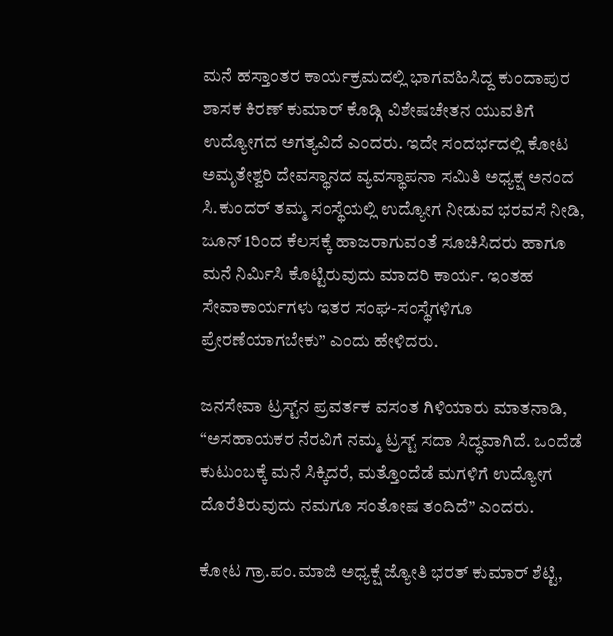ಮನೆ ಹಸ್ತಾಂತರ ಕಾರ್ಯಕ್ರಮದಲ್ಲಿ ಭಾಗವಹಿಸಿದ್ದ ಕುಂದಾಪುರ ಶಾಸಕ ಕಿರಣ್ ಕುಮಾರ್ ಕೊಡ್ಗಿ ವಿಶೇಷಚೇತನ ಯುವತಿಗೆ ಉದ್ಯೋಗದ ಅಗತ್ಯವಿದೆ ಎಂದರು. ಇದೇ ಸಂದರ್ಭದಲ್ಲಿ ಕೋಟ ಅಮೃತೇಶ್ವರಿ ದೇವಸ್ಥಾನದ ವ್ಯವಸ್ಥಾಪನಾ ಸಮಿತಿ ಅಧ್ಯಕ್ಷ ಅನಂದ ಸಿ.ಕುಂದರ್ ತಮ್ಮ ಸಂಸ್ಥೆಯಲ್ಲಿ ಉದ್ಯೋಗ ನೀಡುವ ಭರವಸೆ ನೀಡಿ, ಜೂನ್ 1ರಿಂದ ಕೆಲಸಕ್ಕೆ ಹಾಜರಾಗುವಂತೆ ಸೂಚಿಸಿದರು ಹಾಗೂ ಮನೆ ನಿರ್ಮಿಸಿ ಕೊಟ್ಟಿರುವುದು ಮಾದರಿ ಕಾರ್ಯ. ಇಂತಹ ಸೇವಾಕಾರ್ಯಗಳು ಇತರ ಸಂಘ-ಸಂಸ್ಥೆಗಳಿಗೂ ಪ್ರೇರಣೆಯಾಗಬೇಕು” ಎಂದು ಹೇಳಿದರು.

ಜನಸೇವಾ ಟ್ರಸ್ಟ್‌ನ ಪ್ರವರ್ತಕ ವಸಂತ ಗಿಳಿಯಾರು ಮಾತನಾಡಿ, “ಅಸಹಾಯಕರ ನೆರವಿಗೆ ನಮ್ಮ ಟ್ರಸ್ಟ್ ಸದಾ ಸಿದ್ಧವಾಗಿದೆ. ಒಂದೆಡೆ ಕುಟುಂಬಕ್ಕೆ ಮನೆ ಸಿಕ್ಕಿದರೆ, ಮತ್ತೊಂದೆಡೆ ಮಗಳಿಗೆ ಉದ್ಯೋಗ ದೊರೆತಿರುವುದು ನಮಗೂ ಸಂತೋಷ ತಂದಿದೆ” ಎಂದರು.

ಕೋಟ ಗ್ರಾ.ಪಂ.ಮಾಜಿ ಅಧ್ಯಕ್ಷೆ ಜ್ಯೋತಿ ಭರತ್ ಕುಮಾರ್ ಶೆಟ್ಟಿ,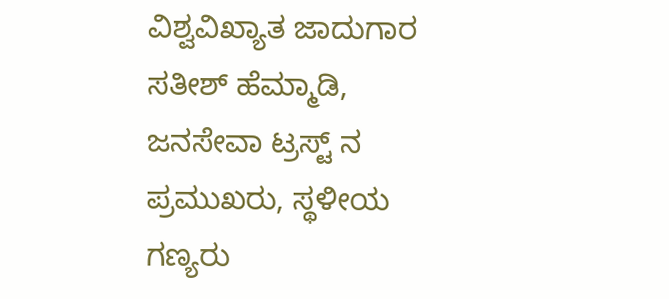ವಿಶ್ವವಿಖ್ಯಾತ ಜಾದುಗಾರ ಸತೀಶ್ ಹೆಮ್ಮಾಡಿ, ಜನಸೇವಾ ಟ್ರಸ್ಟ್ ನ ಪ್ರಮುಖರು, ಸ್ಥಳೀಯ ಗಣ್ಯರು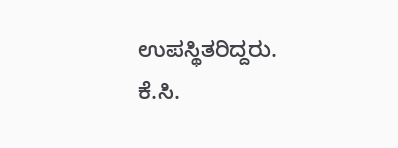ಉಪಸ್ಥಿತರಿದ್ದರು. ಕೆ.ಸಿ.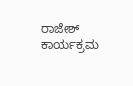ರಾಜೇಶ್ ಕಾರ್ಯಕ್ರಮ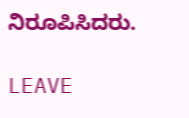ನಿರೂಪಿಸಿದರು.

LEAVE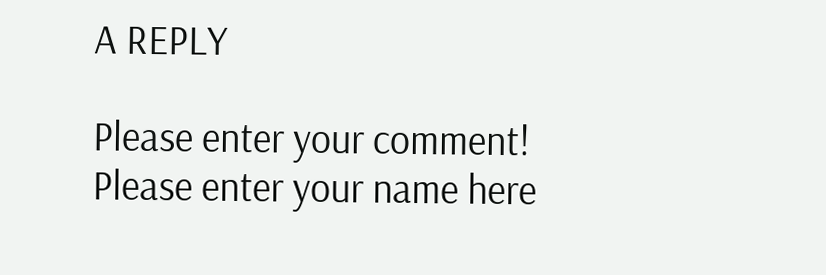A REPLY

Please enter your comment!
Please enter your name here